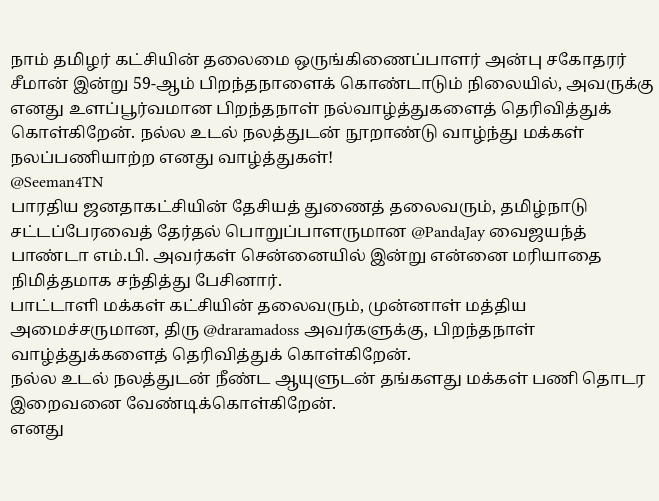நாம் தமிழர் கட்சியின் தலைமை ஒருங்கிணைப்பாளர் அன்பு சகோதரர் சீமான் இன்று 59-ஆம் பிறந்தநாளைக் கொண்டாடும் நிலையில், அவருக்கு எனது உளப்பூர்வமான பிறந்தநாள் நல்வாழ்த்துகளைத் தெரிவித்துக் கொள்கிறேன். நல்ல உடல் நலத்துடன் நூறாண்டு வாழ்ந்து மக்கள் நலப்பணியாற்ற எனது வாழ்த்துகள்!
@Seeman4TN
பாரதிய ஜனதாகட்சியின் தேசியத் துணைத் தலைவரும், தமிழ்நாடு சட்டப்பேரவைத் தேர்தல் பொறுப்பாளருமான @PandaJay வைஜயந்த் பாண்டா எம்.பி. அவர்கள் சென்னையில் இன்று என்னை மரியாதை நிமித்தமாக சந்தித்து பேசினார்.
பாட்டாளி மக்கள் கட்சியின் தலைவரும், முன்னாள் மத்திய அமைச்சருமான, திரு @draramadoss அவர்களுக்கு, பிறந்தநாள் வாழ்த்துக்களைத் தெரிவித்துக் கொள்கிறேன்.
நல்ல உடல் நலத்துடன் நீண்ட ஆயுளுடன் தங்களது மக்கள் பணி தொடர இறைவனை வேண்டிக்கொள்கிறேன்.
எனது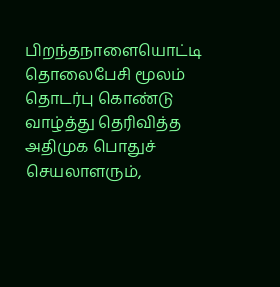பிறந்தநாளையொட்டி தொலைபேசி மூலம் தொடர்பு கொண்டு வாழ்த்து தெரிவித்த அதிமுக பொதுச் செயலாளரும்,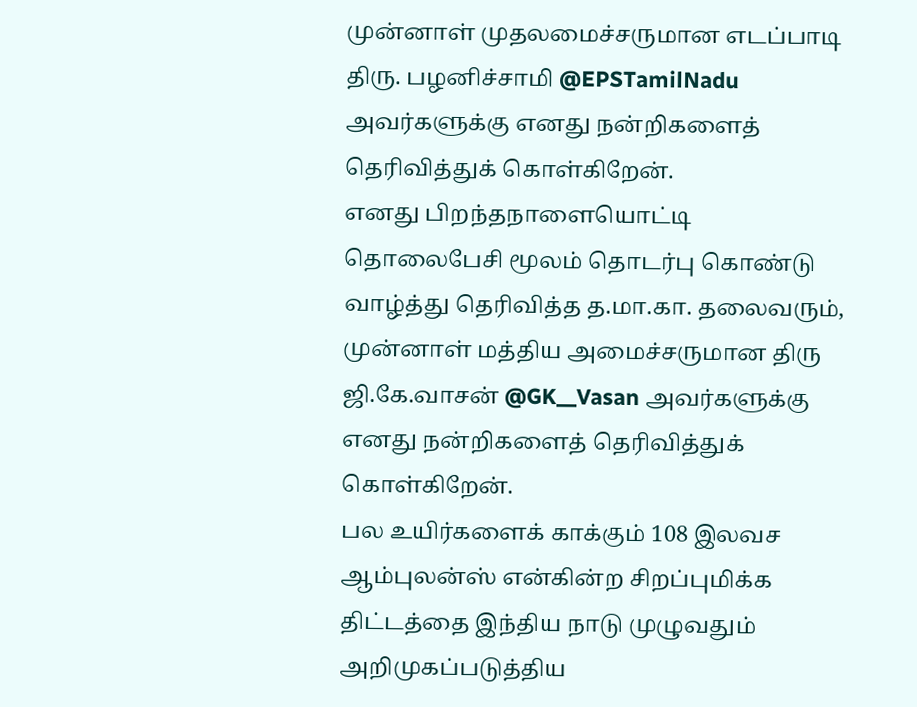முன்னாள் முதலமைச்சருமான எடப்பாடி திரு. பழனிச்சாமி @EPSTamilNadu அவர்களுக்கு எனது நன்றிகளைத் தெரிவித்துக் கொள்கிறேன்.
எனது பிறந்தநாளையொட்டி தொலைபேசி மூலம் தொடர்பு கொண்டு வாழ்த்து தெரிவித்த த.மா.கா. தலைவரும், முன்னாள் மத்திய அமைச்சருமான திரு ஜி.கே.வாசன் @GK__Vasan அவர்களுக்கு எனது நன்றிகளைத் தெரிவித்துக் கொள்கிறேன்.
பல உயிர்களைக் காக்கும் 108 இலவச ஆம்புலன்ஸ் என்கின்ற சிறப்புமிக்க திட்டத்தை இந்திய நாடு முழுவதும் அறிமுகப்படுத்திய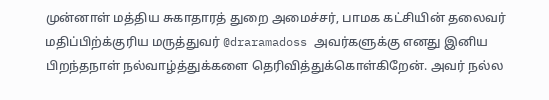முன்னாள் மத்திய சுகாதாரத் துறை அமைச்சர், பாமக கட்சியின் தலைவர் மதிப்பிற்க்குரிய மருத்துவர் @draramadoss அவர்களுக்கு எனது இனிய பிறந்தநாள் நல்வாழ்த்துக்களை தெரிவித்துக்கொள்கிறேன். அவர் நல்ல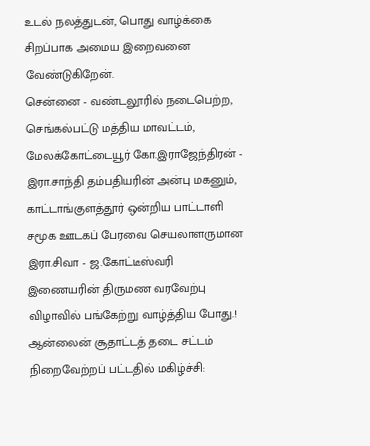உடல் நலத்துடன், பொது வாழ்க்கை சிறப்பாக அமைய இறைவனை வேண்டுகிறேன்.
சென்னை - வண்டலூரில் நடைபெற்ற, செங்கல்பட்டு மத்திய மாவட்டம், மேலக்கோட்டையூர் கோ.இராஜேந்திரன் - இரா.சாந்தி தம்பதியரின் அன்பு மகனும், காட்டாங்குளத்தூர் ஒன்றிய பாட்டாளி சமூக ஊடகப் பேரவை செயலாளருமான இரா.சிவா - ஜ.கோட்டீஸ்வரி இணையரின் திருமண வரவேற்பு விழாவில் பங்கேற்று வாழ்த்திய போது.!
ஆன்லைன் சூதாட்டத் தடை சட்டம் நிறைவேற்றப் பட்டதில் மகிழ்ச்சி: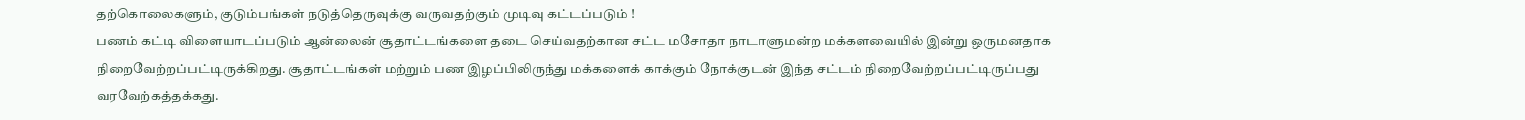தற்கொலைகளும், குடும்பங்கள் நடுத்தெருவுக்கு வருவதற்கும் முடிவு கட்டப்படும் !
பணம் கட்டி விளையாடப்படும் ஆன்லைன் சூதாட்டங்களை தடை செய்வதற்கான சட்ட மசோதா நாடாளுமன்ற மக்களவையில் இன்று ஒருமனதாக நிறைவேற்றப்பட்டிருக்கிறது. சூதாட்டங்கள் மற்றும் பண இழப்பிலிருந்து மக்களைக் காக்கும் நோக்குடன் இந்த சட்டம் நிறைவேற்றப்பட்டிருப்பது வரவேற்கத்தக்கது.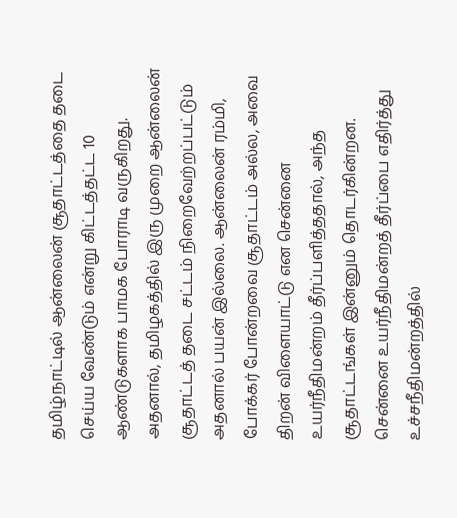தமிழ்நாட்டில் ஆன்லைன் சூதாட்டத்தை தடை செய்ய வேண்டும் என்று கிட்டத்தட்ட 10 ஆண்டுகளாக பாமக போராடி வருகிறது. அதனால், தமிழகத்தில் இரு முறை ஆன்லைன் சூதாட்டத் தடை சட்டம் நிறைவேற்றப்பட்டும் அதனால் பயன் இல்லை. ஆன்லைன் ரம்மி, போக்கர் போன்றவை சூதாட்டம் அல்ல, அவை திறன் விளையாட்டு என சென்னை உயர்நீதிமன்றம் தீர்ப்பளித்ததால், அந்த சூதாட்டங்கள் இன்னும் தொடர்கின்றன.
சென்னை உயர்நீதிமன்றத் தீர்ப்பை எதிர்த்து உச்சநீதிமன்றத்தில்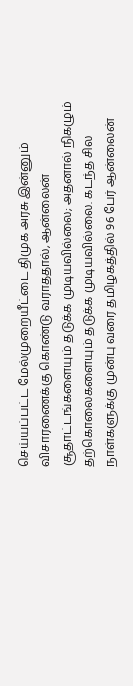செய்யப்பட்ட மேல்முறையீட்டை திமுக அரசு இன்னும் விசாரணைக்கு கொண்டு வராததால், ஆன்லைன் சூதாட்டங்களையும் தடுக்க முடியவில்லை; அதனால் நிகழும் தற்கொலைகளையும் தடுக்க முடியவில்லை. கடந்த சில நாள்களுக்கு முன்பு வரை தமிழகத்தில் 96 பேர் ஆன்லைன்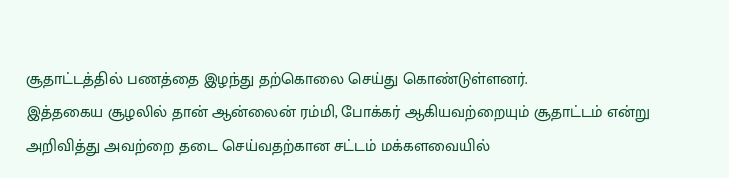சூதாட்டத்தில் பணத்தை இழந்து தற்கொலை செய்து கொண்டுள்ளனர்.
இத்தகைய சூழலில் தான் ஆன்லைன் ரம்மி, போக்கர் ஆகியவற்றையும் சூதாட்டம் என்று அறிவித்து அவற்றை தடை செய்வதற்கான சட்டம் மக்களவையில்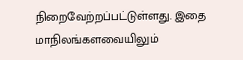நிறைவேற்றப்பட்டுள்ளது. இதை மாநிலங்களவையிலும்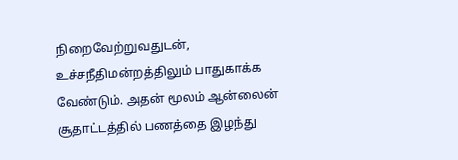நிறைவேற்றுவதுடன், உச்சநீதிமன்றத்திலும் பாதுகாக்க வேண்டும். அதன் மூலம் ஆன்லைன் சூதாட்டத்தில் பணத்தை இழந்து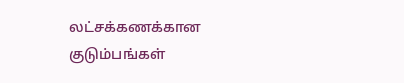லட்சக்கணக்கான குடும்பங்கள்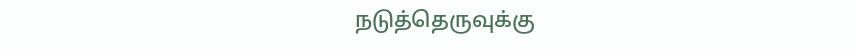நடுத்தெருவுக்கு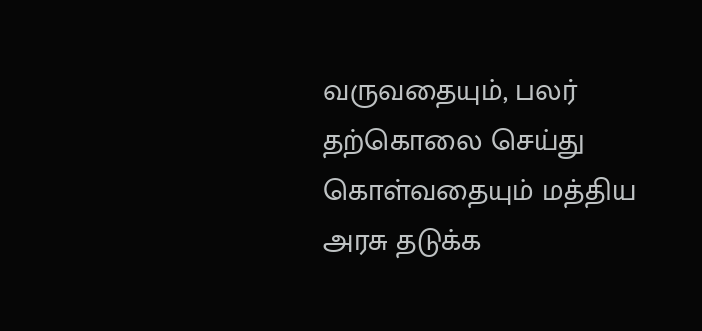வருவதையும், பலர் தற்கொலை செய்து கொள்வதையும் மத்திய அரசு தடுக்க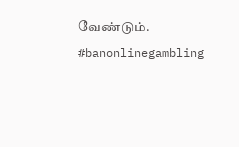வேண்டும்.
#banonlinegambling